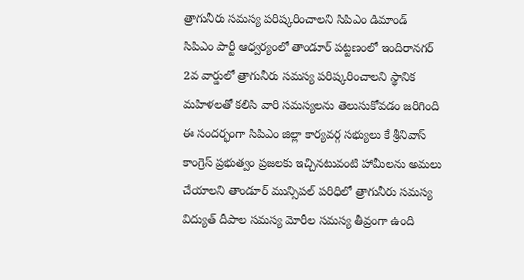త్రాగునీరు సమస్య పరిష్కరించాలని సిపిఎం డిమాండ్
సిపిఎం పార్టీ ఆధ్వర్యంలో తాండూర్ పట్టణంలో ఇందిరానగర్ 2వ వార్డులో త్రాగునీరు సమస్య పరిష్కరించాలని స్థానిక మహిళలతో కలిసి వారి సమస్యలను తెలుసుకోవడం జరిగింది ఈ సందర్భంగా సిపిఎం జిల్లా కార్యవర్గ సభ్యులు కే శ్రీనివాస్ కాంగ్రెస్ ప్రభుత్వం ప్రజలకు ఇచ్చినటువంటి హామీలను అమలు చేయాలని తాండూర్ మున్సిపల్ పరిధిలో త్రాగునీరు సమస్య విద్యుత్ దీపాల సమస్య మోరీల సమస్య తీవ్రంగా ఉంది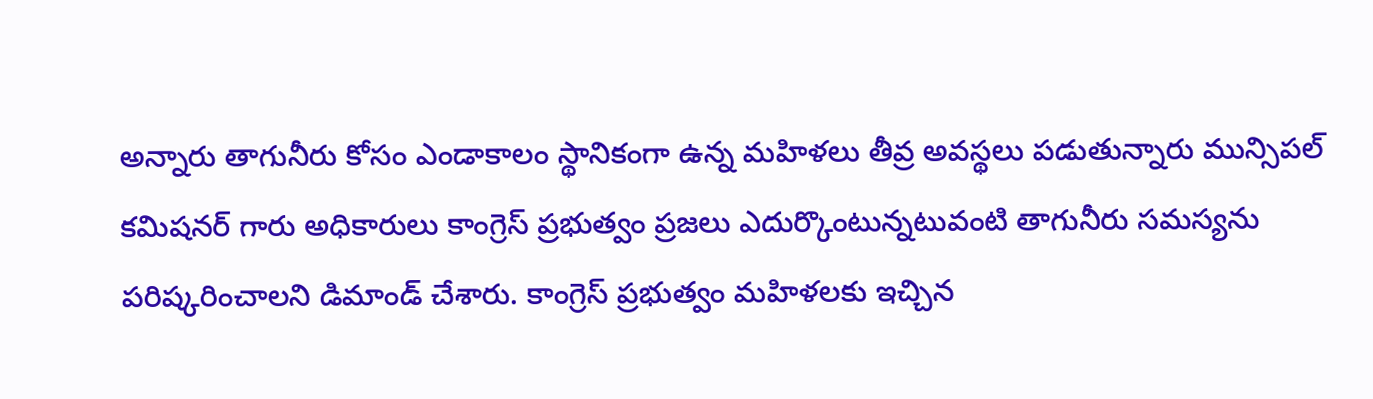అన్నారు తాగునీరు కోసం ఎండాకాలం స్థానికంగా ఉన్న మహిళలు తీవ్ర అవస్థలు పడుతున్నారు మున్సిపల్ కమిషనర్ గారు అధికారులు కాంగ్రెస్ ప్రభుత్వం ప్రజలు ఎదుర్కొంటున్నటువంటి తాగునీరు సమస్యను పరిష్కరించాలని డిమాండ్ చేశారు. కాంగ్రెస్ ప్రభుత్వం మహిళలకు ఇచ్చిన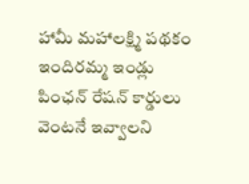హామీ మహాలక్ష్మి పథకం ఇందిరమ్మ ఇండ్లు పింఛన్ రేషన్ కార్డులు వెంటనే ఇవ్వాలని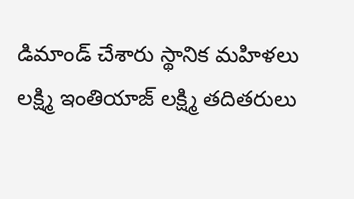డిమాండ్ చేశారు స్థానిక మహిళలు లక్ష్మి ఇంతియాజ్ లక్ష్మి తదితరులు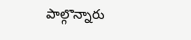పాల్గొన్నారు